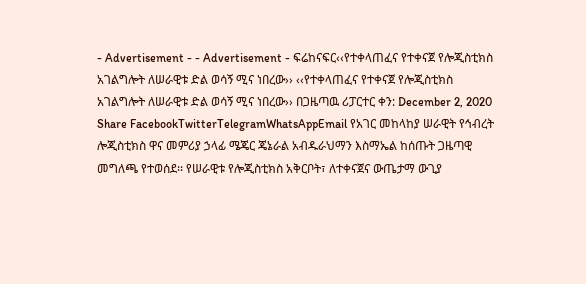- Advertisement - - Advertisement - ፍሬከናፍር‹‹የተቀላጠፈና የተቀናጀ የሎጂስቲክስ አገልግሎት ለሠራዊቱ ድል ወሳኝ ሚና ነበረው›› ‹‹የተቀላጠፈና የተቀናጀ የሎጂስቲክስ አገልግሎት ለሠራዊቱ ድል ወሳኝ ሚና ነበረው›› በጋዜጣዉ ሪፓርተር ቀን: December 2, 2020 Share FacebookTwitterTelegramWhatsAppEmail የአገር መከላከያ ሠራዊት የኅብረት ሎጂስቲክስ ዋና መምሪያ ኃላፊ ሜጄር ጄኔራል አብዱራህማን እስማኤል ከሰጡት ጋዜጣዊ መግለጫ የተወሰደ፡፡ የሠራዊቱ የሎጂስቲክስ አቅርቦት፣ ለተቀናጀና ውጤታማ ውጊያ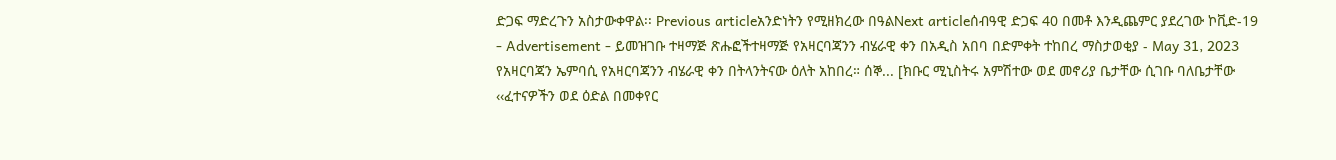ድጋፍ ማድረጉን አስታውቀዋል፡፡ Previous articleአንድነትን የሚዘክረው በዓልNext articleሰብዓዊ ድጋፍ 40 በመቶ እንዲጨምር ያደረገው ኮቪድ-19 - Advertisement - ይመዝገቡ ተዛማጅ ጽሑፎችተዛማጅ የአዛርባጃንን ብሄራዊ ቀን በአዲስ አበባ በድምቀት ተከበረ ማስታወቂያ - May 31, 2023 የአዛርባጃን ኤምባሲ የአዛርባጃንን ብሄራዊ ቀን በትላንትናው ዕለት አከበረ። ሰኞ... [ክቡር ሚኒስትሩ አምሽተው ወደ መኖሪያ ቤታቸው ሲገቡ ባለቤታቸው ‹‹ፈተናዎችን ወደ ዕድል በመቀየር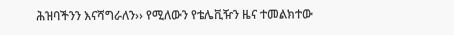ሕዝባችንን እናሻግራለን›› የሚለውን የቴሌቪዥን ዜና ተመልክተው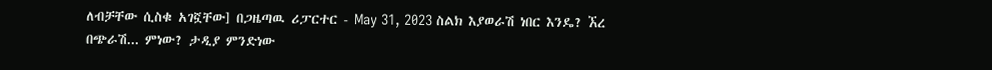ለብቻቸው ሲስቁ አገኟቸው] በጋዜጣዉ ሪፓርተር - May 31, 2023 ስልክ እያወራሽ ነበር እንዴ? ኧረ በጭራሽ... ምነው? ታዲያ ምንድነው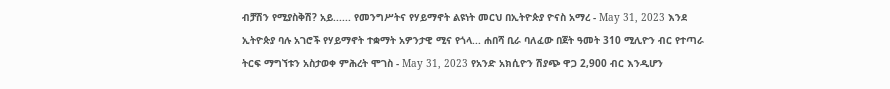ብቻሽን የሚያስቅሽ? አይ...... የመንግሥትና የሃይማኖት ልዩነት መርህ በኢትዮጵያ ዮናስ አማረ - May 31, 2023 እንደ ኢትዮጵያ ባሉ አገሮች የሃይማኖት ተቋማት አዎንታዊ ሚና የጎላ... ሐበሻ ቢራ ባለፈው በጀት ዓመት 310 ሚሊዮን ብር የተጣራ ትርፍ ማግኘቱን አስታወቀ ምሕረት ሞገስ - May 31, 2023 የአንድ አክሲዮን ሽያጭ ዋጋ 2,900 ብር እንዲሆን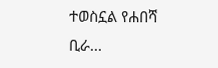ተወስኗል የሐበሻ ቢራ...